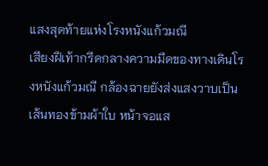แสงสุดท้ายแห่งโรงหนังแก้วมณี
เสียงฝีเท้ากรีดกลางความมืดของทางเดินโรงหนังแก้วมณี กล้องฉายยังส่งแสงวาบเป็นเส้นทองข้ามผ้าใบ หน้าจอแส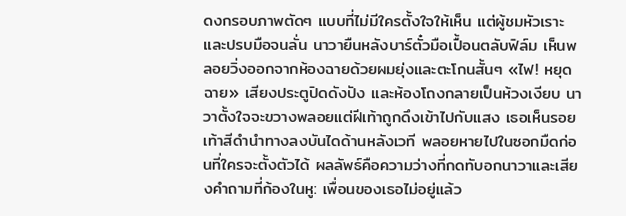ดงกรอบภาพตัดๆ แบบที่ไม่มีใครตั้งใจให้เห็น แต่ผู้ชมหัวเราะและปรบมือจนลั่น นาวายืนหลังบาร์ตั๋วมือเปื้อนตลับฟิล์ม เห็นพลอยวิ่งออกจากห้องฉายด้วยผมยุ่งและตะโกนสั้นๆ «ไฟ! หยุดฉาย» เสียงประตูปิดดังปัง และห้องโถงกลายเป็นห้วงเงียบ นาวาตั้งใจจะขวางพลอยแต่ฝีเท้าถูกดึงเข้าไปกับแสง เธอเห็นรอยเท้าสีดำนำทางลงบันไดด้านหลังเวที พลอยหายไปในซอกมืดก่อนที่ใครจะตั้งตัวได้ ผลลัพธ์คือความว่างที่กดทับอกนาวาและเสียงคำถามที่ก้องในหู: เพื่อนของเธอไม่อยู่แล้ว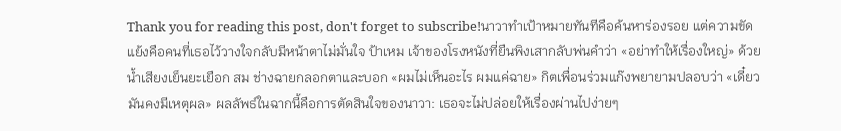Thank you for reading this post, don't forget to subscribe!นาวาทำเป้าหมายทันทีคือค้นหาร่องรอย แต่ความขัดแย้งคือคนที่เธอไว้วางใจกลับมีหน้าตาไม่มั่นใจ ป้าเหม เจ้าของโรงหนังที่ยืนพิงเสากลับพ่นคำว่า «อย่าทำให้เรื่องใหญ่» ด้วยน้ำเสียงเย็นยะเยือก สม ช่างฉายกลอกตาและบอก «ผมไม่เห็นอะไร ผมแค่ฉาย» กิตเพื่อนร่วมแก๊งพยายามปลอบว่า «เดี๋ยวมันคงมีเหตุผล» ผลลัพธ์ในฉากนี้คือการตัดสินใจของนาวา: เธอจะไม่ปล่อยให้เรื่องผ่านไปง่ายๆ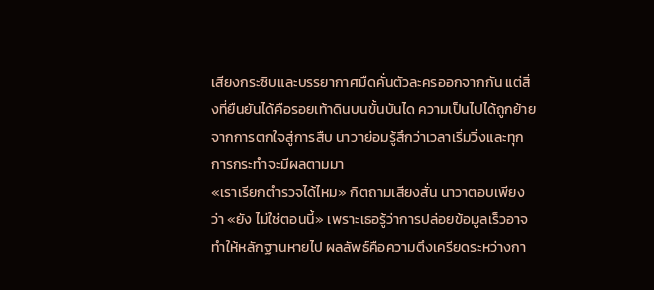เสียงกระซิบและบรรยากาศมืดคั่นตัวละครออกจากกัน แต่สิ่งที่ยืนยันได้คือรอยเท้าดินบนขั้นบันได ความเป็นไปได้ถูกย้ายจากการตกใจสู่การสืบ นาวาย่อมรู้สึกว่าเวลาเริ่มวิ่งและทุกการกระทำจะมีผลตามมา
«เราเรียกตำรวจได้ไหม» กิตถามเสียงสั่น นาวาตอบเพียงว่า «ยัง ไม่ใช่ตอนนี้» เพราะเธอรู้ว่าการปล่อยข้อมูลเร็วอาจทำให้หลักฐานหายไป ผลลัพธ์คือความตึงเครียดระหว่างกา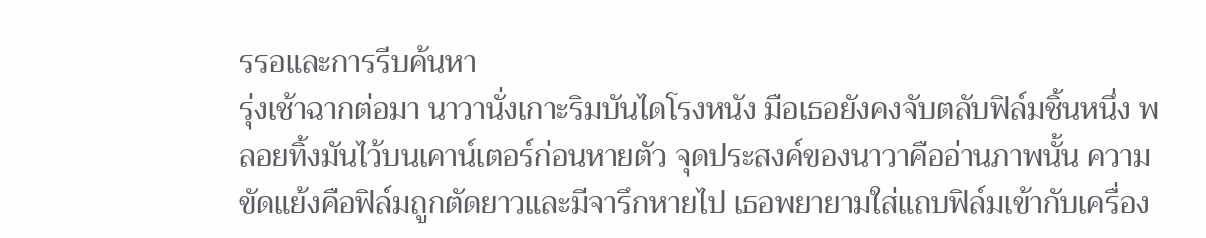รรอและการรีบค้นหา
รุ่งเช้าฉากต่อมา นาวานั่งเกาะริมบันไดโรงหนัง มือเธอยังคงจับตลับฟิล์มชิ้นหนึ่ง พลอยทิ้งมันไว้บนเคาน์เตอร์ก่อนหายตัว จุดประสงค์ของนาวาคืออ่านภาพนั้น ความขัดแย้งคือฟิล์มถูกตัดยาวและมีจารึกหายไป เธอพยายามใส่แถบฟิล์มเข้ากับเครื่อง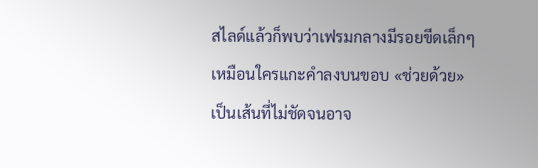สไลด์แล้วก็พบว่าเฟรมกลางมีรอยขีดเล็กๆ เหมือนใครแกะคำลงบนขอบ «ช่วยด้วย» เป็นเส้นที่ไม่ชัดจนอาจ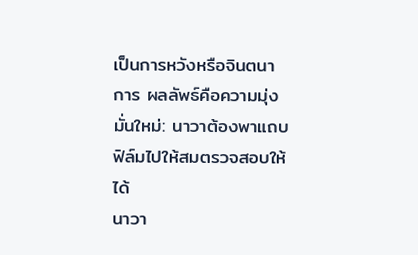เป็นการหวังหรือจินตนาการ ผลลัพธ์คือความมุ่งมั่นใหม่: นาวาต้องพาแถบฟิล์มไปให้สมตรวจสอบให้ได้
นาวา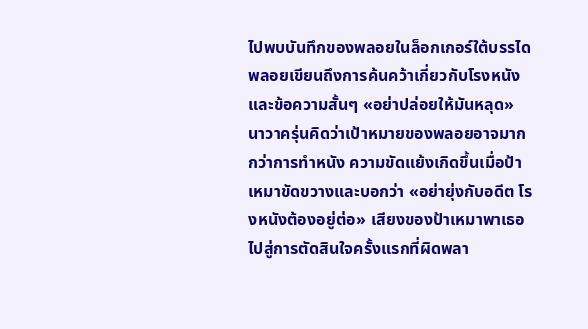ไปพบบันทึกของพลอยในล็อกเกอร์ใต้บรรได พลอยเขียนถึงการค้นคว้าเกี่ยวกับโรงหนังและข้อความสั้นๆ «อย่าปล่อยให้มันหลุด» นาวาครุ่นคิดว่าเป้าหมายของพลอยอาจมากกว่าการทำหนัง ความขัดแย้งเกิดขึ้นเมื่อป้าเหมาขัดขวางและบอกว่า «อย่ายุ่งกับอดีต โรงหนังต้องอยู่ต่อ» เสียงของป้าเหมาพาเธอไปสู่การตัดสินใจครั้งแรกที่ผิดพลา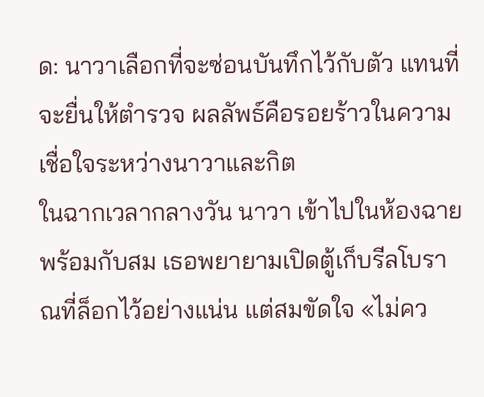ด: นาวาเลือกที่จะซ่อนบันทึกไว้กับตัว แทนที่จะยื่นให้ตำรวจ ผลลัพธ์คือรอยร้าวในความเชื่อใจระหว่างนาวาและกิต
ในฉากเวลากลางวัน นาวา เข้าไปในห้องฉายพร้อมกับสม เธอพยายามเปิดตู้เก็บรีลโบราณที่ล็อกไว้อย่างแน่น แต่สมขัดใจ «ไม่คว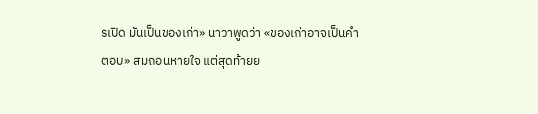รเปิด มันเป็นของเก่า» นาวาพูดว่า «ของเก่าอาจเป็นคำตอบ» สมถอนหายใจ แต่สุดท้ายย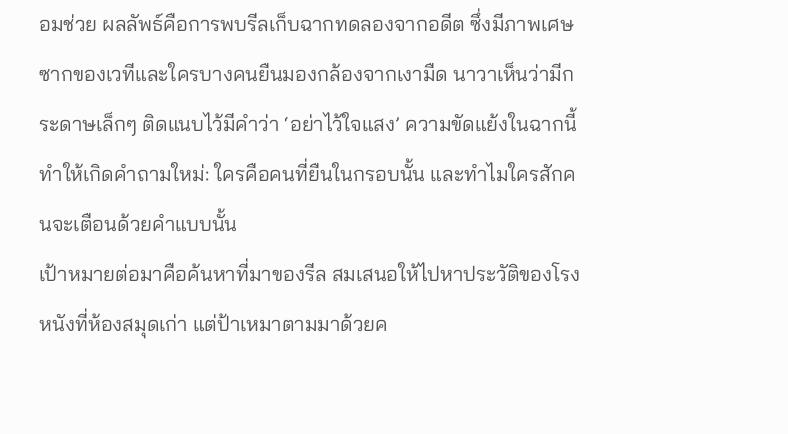อมช่วย ผลลัพธ์คือการพบรีลเก็บฉากทดลองจากอดีต ซึ่งมีภาพเศษซากของเวทีและใครบางคนยืนมองกล้องจากเงามืด นาวาเห็นว่ามีกระดาษเล็กๆ ติดแนบไว้มีคำว่า ‘อย่าไว้ใจแสง’ ความขัดแย้งในฉากนี้ทำให้เกิดคำถามใหม่: ใครคือคนที่ยืนในกรอบนั้น และทำไมใครสักคนจะเตือนด้วยคำแบบนั้น
เป้าหมายต่อมาคือค้นหาที่มาของรีล สมเสนอให้ไปหาประวัติของโรงหนังที่ห้องสมุดเก่า แต่ป้าเหมาตามมาด้วยค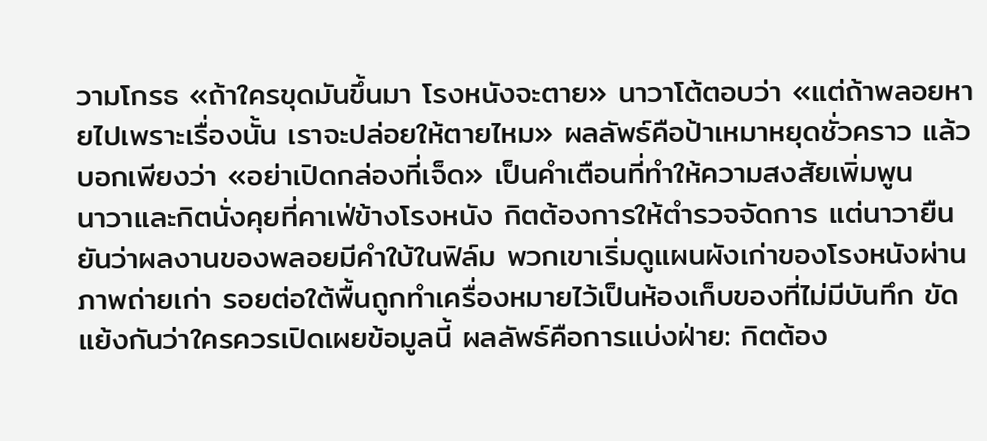วามโกรธ «ถ้าใครขุดมันขึ้นมา โรงหนังจะตาย» นาวาโต้ตอบว่า «แต่ถ้าพลอยหายไปเพราะเรื่องนั้น เราจะปล่อยให้ตายไหม» ผลลัพธ์คือป้าเหมาหยุดชั่วคราว แล้วบอกเพียงว่า «อย่าเปิดกล่องที่เจ็ด» เป็นคำเตือนที่ทำให้ความสงสัยเพิ่มพูน
นาวาและกิตนั่งคุยที่คาเฟ่ข้างโรงหนัง กิตต้องการให้ตำรวจจัดการ แต่นาวายืนยันว่าผลงานของพลอยมีคำใบ้ในฟิล์ม พวกเขาเริ่มดูแผนผังเก่าของโรงหนังผ่านภาพถ่ายเก่า รอยต่อใต้พื้นถูกทำเครื่องหมายไว้เป็นห้องเก็บของที่ไม่มีบันทึก ขัดแย้งกันว่าใครควรเปิดเผยข้อมูลนี้ ผลลัพธ์คือการแบ่งฝ่าย: กิตต้อง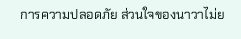การความปลอดภัย ส่วนใจของนาวาไม่ย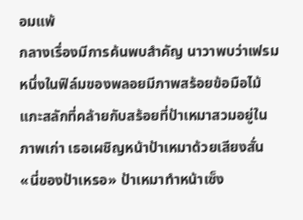อมแพ้
กลางเรื่องมีการค้นพบสำคัญ นาวาพบว่าเฟรมหนึ่งในฟิล์มของพลอยมีภาพสร้อยข้อมือไม้แกะสลักที่คล้ายกับสร้อยที่ป้าเหมาสวมอยู่ในภาพเก่า เธอเผชิญหน้าป้าเหมาด้วยเสียงสั่น «นี่ของป้าเหรอ» ป้าเหมาทำหน้าเซ็ง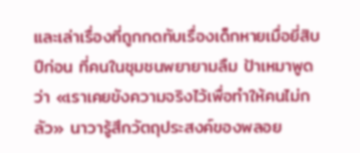และเล่าเรื่องที่ถูกกดทับเรื่องเด็กหายเมื่อยี่สิบปีก่อน ที่คนในชุมชนพยายามลืม ป้าเหมาพูดว่า «เราเคยขังความจริงไว้เพื่อทำให้คนไม่กลัว» นาวารู้สึกวัตถุประสงค์ของพลอย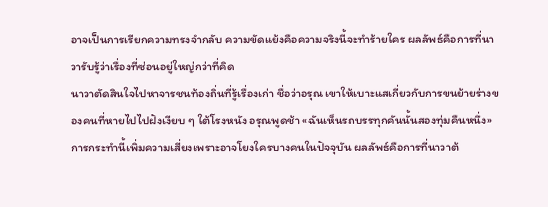อาจเป็นการเรียกความทรงจำกลับ ความขัดแย้งคือความจริงนี้จะทำร้ายใคร ผลลัพธ์คือการที่นาวารับรู้ว่าเรื่องที่ซ่อนอยู่ใหญ่กว่าที่คิด
นาวาตัดสินใจไปหาจารชนท้องถิ่นที่รู้เรื่องเก่า ชื่อว่าอรุณ เขาให้เบาะแสเกี่ยวกับการขนย้ายร่างของคนที่หายไปไปฝังเงียบ ๆ ใต้โรงหนัง อรุณพูดช้า «ฉันเห็นรถบรรทุกคันนั้นสองทุ่มคืนหนึ่ง» การกระทำนี้เพิ่มความเสี่ยงเพราะอาจโยงใครบางคนในปัจจุบัน ผลลัพธ์คือการที่นาวาต้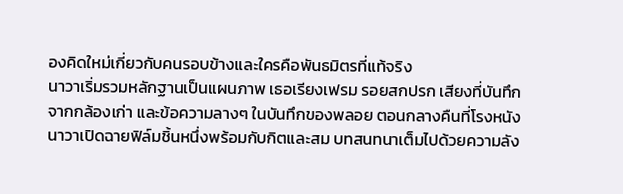องคิดใหม่เกี่ยวกับคนรอบข้างและใครคือพันธมิตรที่แท้จริง
นาวาเริ่มรวมหลักฐานเป็นแผนภาพ เธอเรียงเฟรม รอยสกปรก เสียงที่บันทึกจากกล้องเก่า และข้อความลางๆ ในบันทึกของพลอย ตอนกลางคืนที่โรงหนัง นาวาเปิดฉายฟิล์มชิ้นหนึ่งพร้อมกับกิตและสม บทสนทนาเต็มไปด้วยความลัง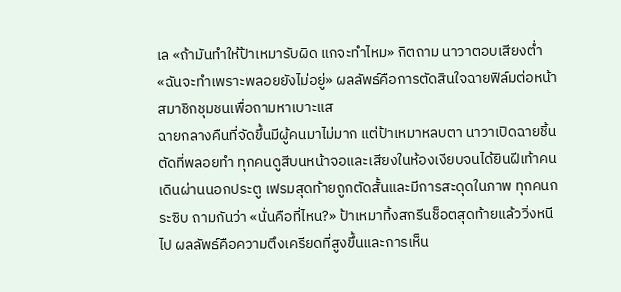เล «ถ้ามันทำให้ป้าเหมารับผิด แกจะทำไหม» กิตถาม นาวาตอบเสียงต่ำ «ฉันจะทำเพราะพลอยยังไม่อยู่» ผลลัพธ์คือการตัดสินใจฉายฟิล์มต่อหน้าสมาชิกชุมชนเพื่อถามหาเบาะแส
ฉายกลางคืนที่จัดขึ้นมีผู้คนมาไม่มาก แต่ป้าเหมาหลบตา นาวาเปิดฉายชิ้นตัดที่พลอยทำ ทุกคนดูสีบนหน้าจอและเสียงในห้องเงียบจนได้ยินฝีเท้าคนเดินผ่านนอกประตู เฟรมสุดท้ายถูกตัดสั้นและมีการสะดุดในภาพ ทุกคนกระซิบ ถามกันว่า «นั่นคือที่ไหน?» ป้าเหมาทิ้งสกรีนช็อตสุดท้ายแล้ววิ่งหนีไป ผลลัพธ์คือความตึงเครียดที่สูงขึ้นและการเห็น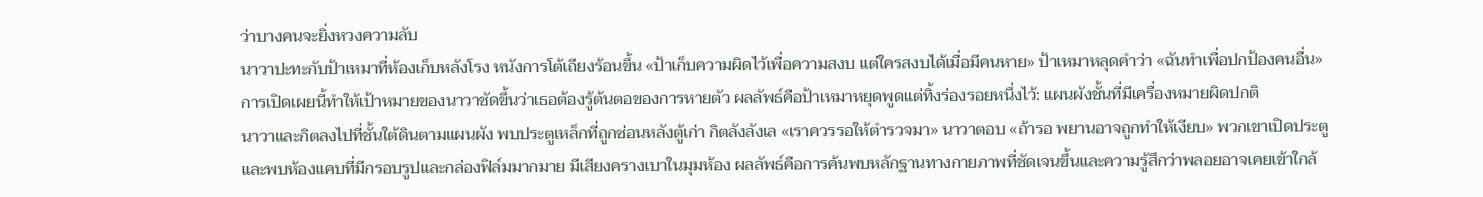ว่าบางคนจะยิ่งหวงความลับ
นาวาปะทะกับป้าเหมาที่ห้องเก็บหลังโรง หนังการโต้เถียงร้อนขึ้น «ป้าเก็บความผิดไว้เพื่อความสงบ แต่ใครสงบได้เมื่อมีคนหาย» ป้าเหมาหลุดคำว่า «ฉันทำเพื่อปกป้องคนอื่น» การเปิดเผยนี้ทำให้เป้าหมายของนาวาชัดขึ้นว่าเธอต้องรู้ต้นตอของการหายตัว ผลลัพธ์คือป้าเหมาหยุดพูดแต่ทิ้งร่องรอยหนึ่งไว้: แผนผังชั้นที่มีเครื่องหมายผิดปกติ
นาวาและกิตลงไปที่ชั้นใต้ดินตามแผนผัง พบประตูเหล็กที่ถูกซ่อนหลังตู้เก่า กิตลังลังเล «เราควรรอให้ตำรวจมา» นาวาตอบ «ถ้ารอ พยานอาจถูกทำให้เงียบ» พวกเขาเปิดประตูและพบห้องแคบที่มีกรอบรูปและกล่องฟิล์มมากมาย มีเสียงครางเบาในมุมห้อง ผลลัพธ์คือการค้นพบหลักฐานทางกายภาพที่ชัดเจนขึ้นและความรู้สึกว่าพลอยอาจเคยเข้าใกล้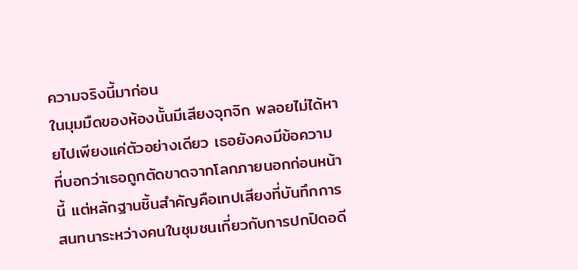ความจริงนี้มาก่อน
ในมุมมืดของห้องนั้นมีเสียงจุกจิก พลอยไม่ได้หายไปเพียงแค่ตัวอย่างเดียว เธอยังคงมีข้อความที่บอกว่าเธอถูกตัดขาดจากโลกภายนอกก่อนหน้านี้ แต่หลักฐานชิ้นสำคัญคือเทปเสียงที่บันทึกการสนทนาระหว่างคนในชุมชนเกี่ยวกับการปกปิดอดี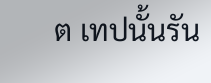ต เทปนั้นรัน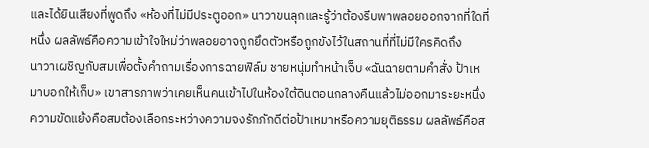และได้ยินเสียงที่พูดถึง «ห้องที่ไม่มีประตูออก» นาวาขนลุกและรู้ว่าต้องรีบพาพลอยออกจากที่ใดที่หนึ่ง ผลลัพธ์คือความเข้าใจใหม่ว่าพลอยอาจถูกยึดตัวหรือถูกขังไว้ในสถานที่ที่ไม่มีใครคิดถึง
นาวาเผชิญกับสมเพื่อตั้งคำถามเรื่องการฉายฟิล์ม ชายหนุ่มทำหน้าเจ็บ «ฉันฉายตามคำสั่ง ป้าเหมาบอกให้เก็บ» เขาสารภาพว่าเคยเห็นคนเข้าไปในห้องใต้ดินตอนกลางคืนแล้วไม่ออกมาระยะหนึ่ง ความขัดแย้งคือสมต้องเลือกระหว่างความจงรักภักดีต่อป้าเหมาหรือความยุติธรรม ผลลัพธ์คือส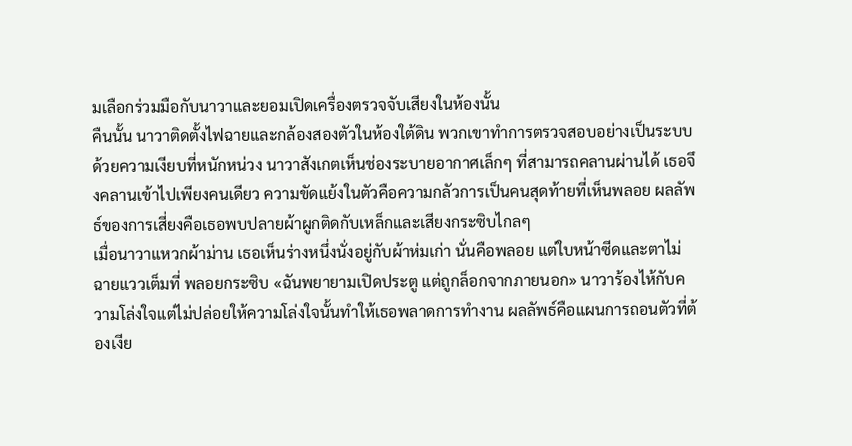มเลือกร่วมมือกับนาวาและยอมเปิดเครื่องตรวจจับเสียงในห้องนั้น
คืนนั้น นาวาติดตั้งไฟฉายและกล้องสองตัวในห้องใต้ดิน พวกเขาทำการตรวจสอบอย่างเป็นระบบ ด้วยความเงียบที่หนักหน่วง นาวาสังเกตเห็นช่องระบายอากาศเล็กๆ ที่สามารถคลานผ่านได้ เธอจึงคลานเข้าไปเพียงคนเดียว ความขัดแย้งในตัวคือความกลัวการเป็นคนสุดท้ายที่เห็นพลอย ผลลัพธ์ของการเสี่ยงคือเธอพบปลายผ้าผูกติดกับเหล็กและเสียงกระซิบไกลๆ
เมื่อนาวาแหวกผ้าม่าน เธอเห็นร่างหนึ่งนั่งอยู่กับผ้าห่มเก่า นั่นคือพลอย แต่ใบหน้าซีดและตาไม่ฉายแววเต็มที่ พลอยกระซิบ «ฉันพยายามเปิดประตู แต่ถูกล็อกจากภายนอก» นาวาร้องไห้กับความโล่งใจแต่ไม่ปล่อยให้ความโล่งใจนั้นทำให้เธอพลาดการทำงาน ผลลัพธ์คือแผนการถอนตัวที่ต้องเงีย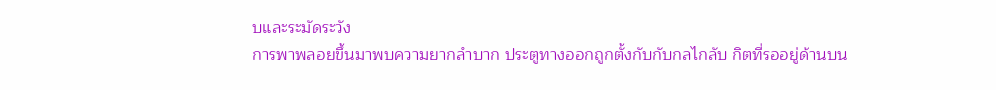บและระมัดระวัง
การพาพลอยขึ้นมาพบความยากลำบาก ประตูทางออกถูกตั้งกับกับกลไกลับ กิตที่รออยู่ด้านบน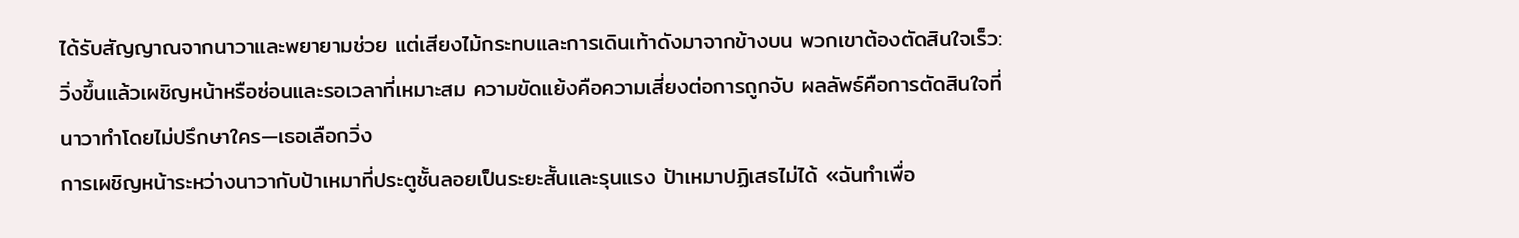ได้รับสัญญาณจากนาวาและพยายามช่วย แต่เสียงไม้กระทบและการเดินเท้าดังมาจากข้างบน พวกเขาต้องตัดสินใจเร็ว: วิ่งขึ้นแล้วเผชิญหน้าหรือซ่อนและรอเวลาที่เหมาะสม ความขัดแย้งคือความเสี่ยงต่อการถูกจับ ผลลัพธ์คือการตัดสินใจที่นาวาทำโดยไม่ปรึกษาใคร—เธอเลือกวิ่ง
การเผชิญหน้าระหว่างนาวากับป้าเหมาที่ประตูชั้นลอยเป็นระยะสั้นและรุนแรง ป้าเหมาปฏิเสธไม่ได้ «ฉันทำเพื่อ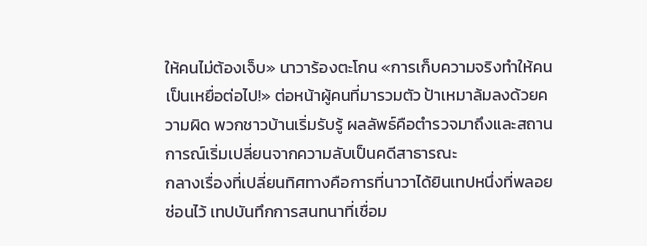ให้คนไม่ต้องเจ็บ» นาวาร้องตะโกน «การเก็บความจริงทำให้คนเป็นเหยื่อต่อไป!» ต่อหน้าผู้คนที่มารวมตัว ป้าเหมาล้มลงด้วยความผิด พวกชาวบ้านเริ่มรับรู้ ผลลัพธ์คือตำรวจมาถึงและสถานการณ์เริ่มเปลี่ยนจากความลับเป็นคดีสาธารณะ
กลางเรื่องที่เปลี่ยนทิศทางคือการที่นาวาได้ยินเทปหนึ่งที่พลอยซ่อนไว้ เทปบันทึกการสนทนาที่เชื่อม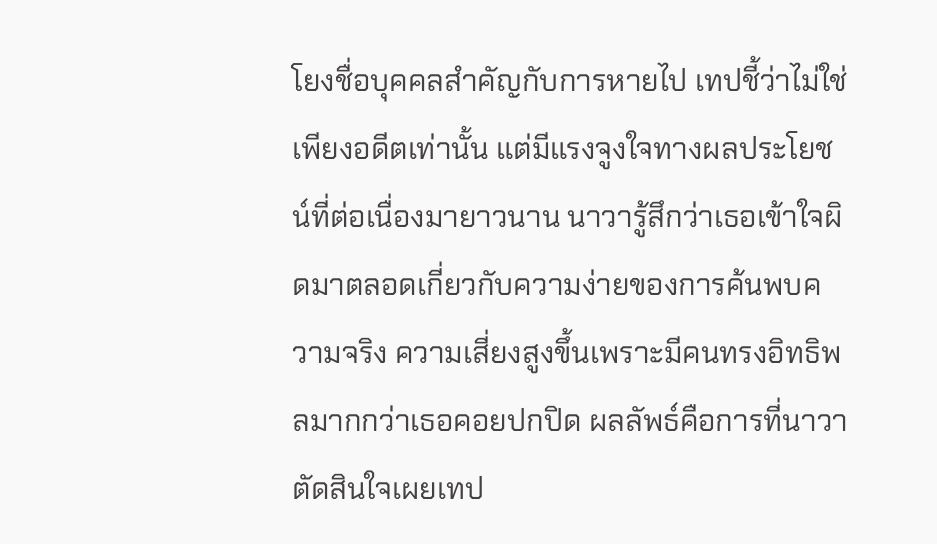โยงชื่อบุคคลสำคัญกับการหายไป เทปชี้ว่าไม่ใช่เพียงอดีตเท่านั้น แต่มีแรงจูงใจทางผลประโยชน์ที่ต่อเนื่องมายาวนาน นาวารู้สึกว่าเธอเข้าใจผิดมาตลอดเกี่ยวกับความง่ายของการค้นพบความจริง ความเสี่ยงสูงขึ้นเพราะมีคนทรงอิทธิพลมากกว่าเธอคอยปกปิด ผลลัพธ์คือการที่นาวาตัดสินใจเผยเทป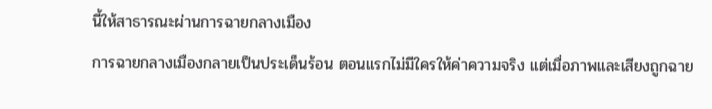นี้ให้สาธารณะผ่านการฉายกลางเมือง
การฉายกลางเมืองกลายเป็นประเด็นร้อน ตอนแรกไม่มีใครให้ค่าความจริง แต่เมื่อภาพและเสียงถูกฉาย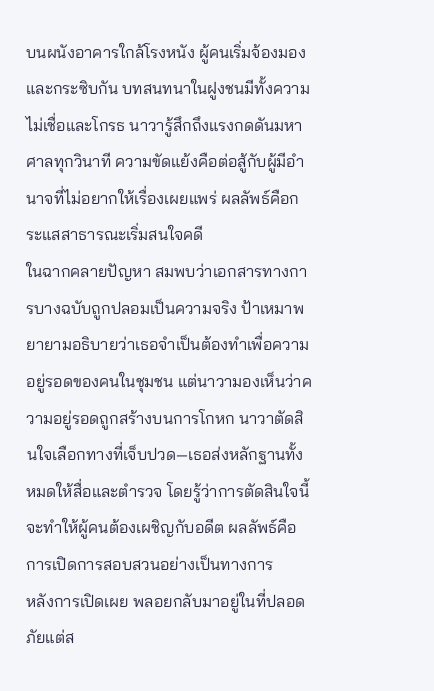บนผนังอาคารใกล้โรงหนัง ผู้คนเริ่มจ้องมองและกระซิบกัน บทสนทนาในฝูงชนมีทั้งความไม่เชื่อและโกรธ นาวารู้สึกถึงแรงกดดันมหาศาลทุกวินาที ความขัดแย้งคือต่อสู้กับผู้มีอำนาจที่ไม่อยากให้เรื่องเผยแพร่ ผลลัพธ์คือกระแสสาธารณะเริ่มสนใจคดี
ในฉากคลายปัญหา สมพบว่าเอกสารทางการบางฉบับถูกปลอมเป็นความจริง ป้าเหมาพยายามอธิบายว่าเธอจำเป็นต้องทำเพื่อความอยู่รอดของคนในชุมชน แต่นาวามองเห็นว่าความอยู่รอดถูกสร้างบนการโกหก นาวาตัดสินใจเลือกทางที่เจ็บปวด—เธอส่งหลักฐานทั้งหมดให้สื่อและตำรวจ โดยรู้ว่าการตัดสินใจนี้จะทำให้ผู้คนต้องเผชิญกับอดีต ผลลัพธ์คือการเปิดการสอบสวนอย่างเป็นทางการ
หลังการเปิดเผย พลอยกลับมาอยู่ในที่ปลอดภัยแต่ส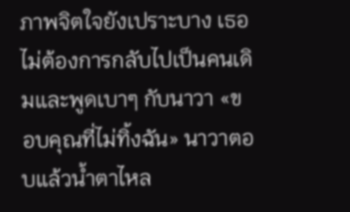ภาพจิตใจยังเปราะบาง เธอไม่ต้องการกลับไปเป็นคนเดิมและพูดเบาๆ กับนาวา «ขอบคุณที่ไม่ทิ้งฉัน» นาวาตอบแล้วน้ำตาไหล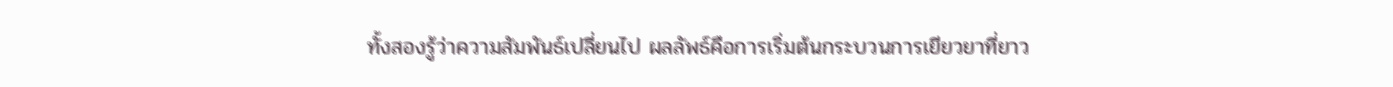ทั้งสองรู้ว่าความสัมพันธ์เปลี่ยนไป ผลลัพธ์คือการเริ่มต้นกระบวนการเยียวยาที่ยาว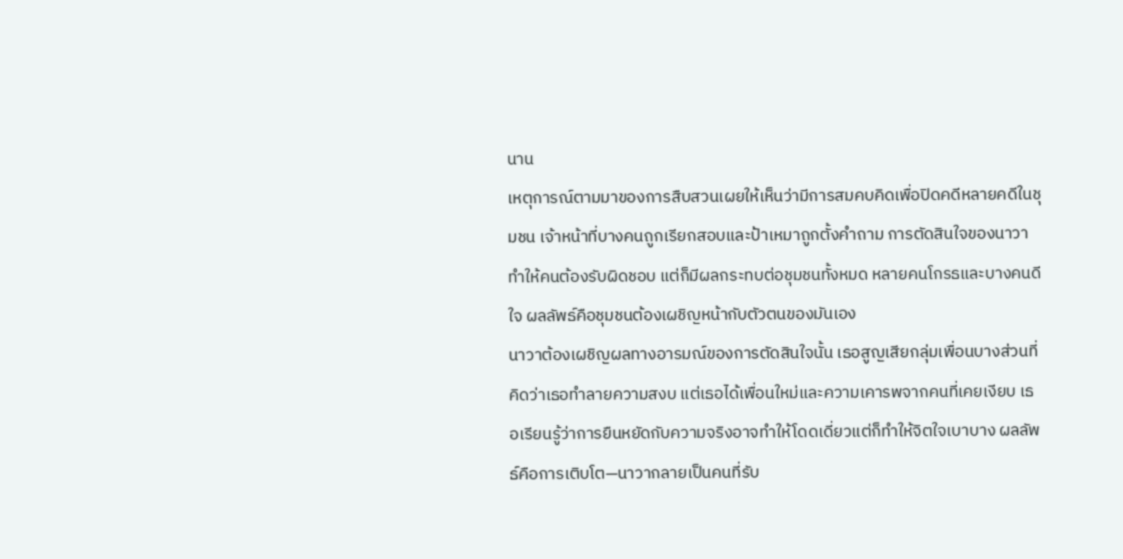นาน
เหตุการณ์ตามมาของการสืบสวนเผยให้เห็นว่ามีการสมคบคิดเพื่อปิดคดีหลายคดีในชุมชน เจ้าหน้าที่บางคนถูกเรียกสอบและป้าเหมาถูกตั้งคำถาม การตัดสินใจของนาวาทำให้คนต้องรับผิดชอบ แต่ก็มีผลกระทบต่อชุมชนทั้งหมด หลายคนโกรธและบางคนดีใจ ผลลัพธ์คือชุมชนต้องเผชิญหน้ากับตัวตนของมันเอง
นาวาต้องเผชิญผลทางอารมณ์ของการตัดสินใจนั้น เธอสูญเสียกลุ่มเพื่อนบางส่วนที่คิดว่าเธอทำลายความสงบ แต่เธอได้เพื่อนใหม่และความเคารพจากคนที่เคยเงียบ เธอเรียนรู้ว่าการยืนหยัดกับความจริงอาจทำให้โดดเดี่ยวแต่ก็ทำให้จิตใจเบาบาง ผลลัพธ์คือการเติบโต—นาวากลายเป็นคนที่รับ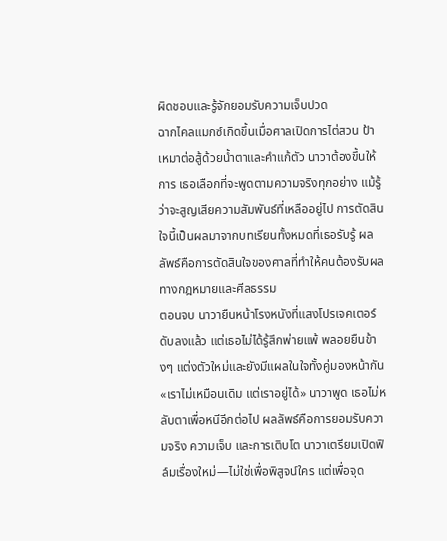ผิดชอบและรู้จักยอมรับความเจ็บปวด
ฉากไคลแมกซ์เกิดขึ้นเมื่อศาลเปิดการไต่สวน ป้าเหมาต่อสู้ด้วยน้ำตาและคำแก้ตัว นาวาต้องขึ้นให้การ เธอเลือกที่จะพูดตามความจริงทุกอย่าง แม้รู้ว่าจะสูญเสียความสัมพันธ์ที่เหลืออยู่ไป การตัดสินใจนี้เป็นผลมาจากบทเรียนทั้งหมดที่เธอรับรู้ ผลลัพธ์คือการตัดสินใจของศาลที่ทำให้คนต้องรับผลทางกฎหมายและศีลธรรม
ตอนจบ นาวายืนหน้าโรงหนังที่แสงโปรเจคเตอร์ดับลงแล้ว แต่เธอไม่ได้รู้สึกพ่ายแพ้ พลอยยืนข้างๆ แต่งตัวใหม่และยังมีแผลในใจทั้งคู่มองหน้ากัน «เราไม่เหมือนเดิม แต่เราอยู่ได้» นาวาพูด เธอไม่หลับตาเพื่อหนีอีกต่อไป ผลลัพธ์คือการยอมรับความจริง ความเจ็บ และการเติบโต นาวาเตรียมเปิดฟิล์มเรื่องใหม่—ไม่ใช่เพื่อพิสูจน์ใคร แต่เพื่อจุด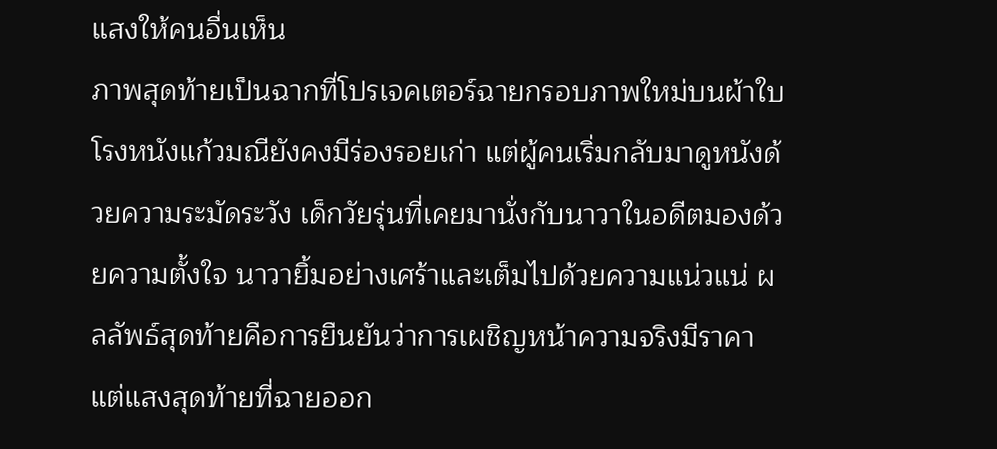แสงให้คนอื่นเห็น
ภาพสุดท้ายเป็นฉากที่โปรเจคเตอร์ฉายกรอบภาพใหม่บนผ้าใบ โรงหนังแก้วมณียังคงมีร่องรอยเก่า แต่ผู้คนเริ่มกลับมาดูหนังด้วยความระมัดระวัง เด็กวัยรุ่นที่เคยมานั่งกับนาวาในอดีตมองด้วยความตั้งใจ นาวายิ้มอย่างเศร้าและเต็มไปด้วยความแน่วแน่ ผลลัพธ์สุดท้ายคือการยืนยันว่าการเผชิญหน้าความจริงมีราคา แต่แสงสุดท้ายที่ฉายออก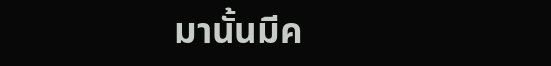มานั้นมีค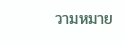วามหมาย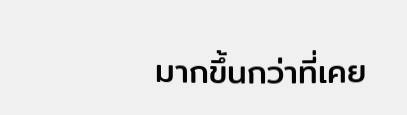มากขึ้นกว่าที่เคย